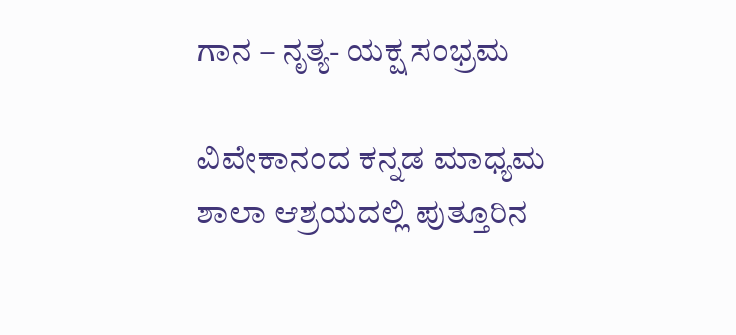ಗಾನ – ನೃತ್ಯ- ಯಕ್ಷ ಸಂಭ್ರಮ

ವಿವೇಕಾನಂದ ಕನ್ನಡ ಮಾಧ್ಯಮ ಶಾಲಾ ಆಶ್ರಯದಲ್ಲಿ ಪುತ್ತೂರಿನ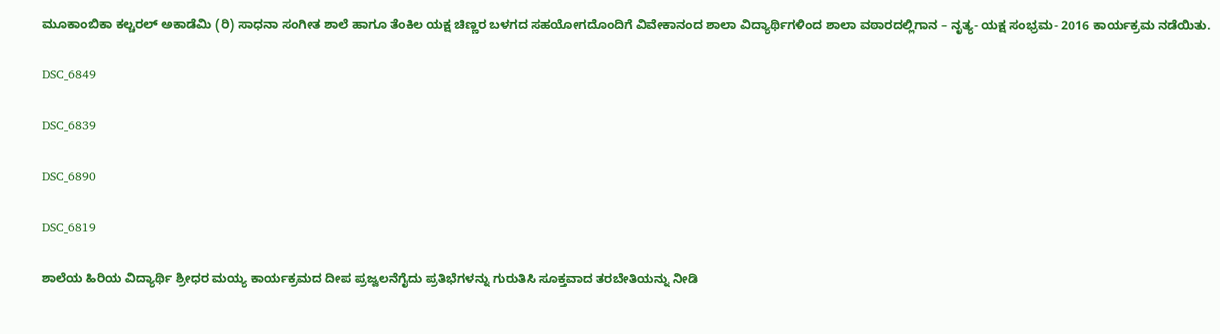ಮೂಕಾಂಬಿಕಾ ಕಲ್ಚರಲ್ ಅಕಾಡೆಮಿ (ರಿ) ಸಾಧನಾ ಸಂಗೀತ ಶಾಲೆ ಹಾಗೂ ತೆಂಕಿಲ ಯಕ್ಷ ಚಿಣ್ಣರ ಬಳಗದ ಸಹಯೋಗದೊಂದಿಗೆ ವಿವೇಕಾನಂದ ಶಾಲಾ ವಿದ್ಯಾರ್ಥಿಗಳಿಂದ ಶಾಲಾ ವಠಾರದಲ್ಲಿಗಾನ – ನೃತ್ಯ- ಯಕ್ಷ ಸಂಭ್ರಮ- 2016 ಕಾರ್ಯಕ್ರಮ ನಡೆಯಿತು.

DSC_6849

DSC_6839

DSC_6890

DSC_6819

ಶಾಲೆಯ ಹಿರಿಯ ವಿದ್ಯಾರ್ಥಿ ಶ್ರೀಧರ ಮಯ್ಯ ಕಾರ್ಯಕ್ರಮದ ದೀಪ ಪ್ರಜ್ವಲನೆಗೈದು ಪ್ರತಿಭೆಗಳನ್ನು ಗುರುತಿಸಿ ಸೂಕ್ತವಾದ ತರಬೇತಿಯನ್ನು ನೀಡಿ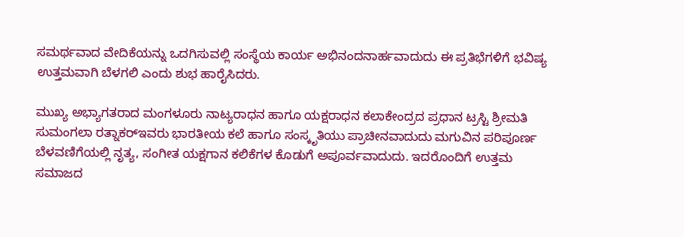ಸಮರ್ಥವಾದ ವೇದಿಕೆಯನ್ನು ಒದಗಿಸುವಲ್ಲಿ ಸಂಸ್ಥೆಯ ಕಾರ್ಯ ಅಭಿನಂದನಾರ್ಹವಾದುದು ಈ ಪ್ರತಿಭೆಗಳಿಗೆ ಭವಿಷ್ಯ ಉತ್ತಮವಾಗಿ ಬೆಳಗಲಿ ಎಂದು ಶುಭ ಹಾರೈಸಿದರು.

ಮುಖ್ಯ ಅಭ್ಯಾಗತರಾದ ಮಂಗಳೂರು ನಾಟ್ಯರಾಧನ ಹಾಗೂ ಯಕ್ಷರಾಧನ ಕಲಾಕೇಂದ್ರದ ಪ್ರಧಾನ ಟ್ರಸ್ಟಿ ಶ್ರೀಮತಿ ಸುಮಂಗಲಾ ರತ್ನಾಕರ್‌ಇವರು ಭಾರತೀಯ ಕಲೆ ಹಾಗೂ ಸಂಸ್ಕೃತಿಯು ಪ್ರಾಚೀನವಾದುದು ಮಗುವಿನ ಪರಿಪೂರ್ಣ ಬೆಳವಣಿಗೆಯಲ್ಲಿ ನೃತ್ಯ, ಸಂಗೀತ ಯಕ್ಷಗಾನ ಕಲಿಕೆಗಳ ಕೊಡುಗೆ ಅಪೂರ್ವವಾದುದು. ಇದರೊಂದಿಗೆ ಉತ್ತಮ ಸಮಾಜದ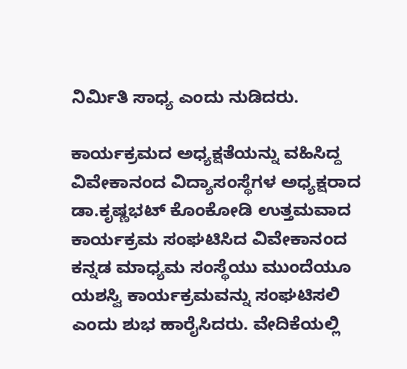ನಿರ್ಮಿತಿ ಸಾಧ್ಯ ಎಂದು ನುಡಿದರು.

ಕಾರ್ಯಕ್ರಮದ ಅಧ್ಯಕ್ಷತೆಯನ್ನು ವಹಿಸಿದ್ದ ವಿವೇಕಾನಂದ ವಿದ್ಯಾಸಂಸ್ಥೆಗಳ ಅಧ್ಯಕ್ಷರಾದ ಡಾ.ಕೃಷ್ಣಭಟ್ ಕೊಂಕೋಡಿ ಉತ್ತಮವಾದ ಕಾರ್ಯಕ್ರಮ ಸಂಘಟಿಸಿದ ವಿವೇಕಾನಂದ ಕನ್ನಡ ಮಾಧ್ಯಮ ಸಂಸ್ಥೆಯು ಮುಂದೆಯೂ ಯಶಸ್ವಿ ಕಾರ್ಯಕ್ರಮವನ್ನು ಸಂಘಟಿಸಲಿ ಎಂದು ಶುಭ ಹಾರೈಸಿದರು. ವೇದಿಕೆಯಲ್ಲಿ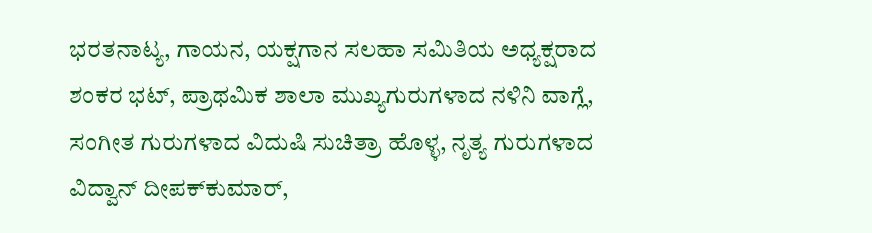ಭರತನಾಟ್ಯ, ಗಾಯನ, ಯಕ್ಷಗಾನ ಸಲಹಾ ಸಮಿತಿಯ ಅಧ್ಯಕ್ಷರಾದ ಶಂಕರ ಭಟ್, ಪ್ರಾಥಮಿಕ ಶಾಲಾ ಮುಖ್ಯಗುರುಗಳಾದ ನಳಿನಿ ವಾಗ್ಲೆ, ಸಂಗೀತ ಗುರುಗಳಾದ ವಿದುಷಿ ಸುಚಿತ್ರಾ ಹೊಳ್ಳ, ನೃತ್ಯ ಗುರುಗಳಾದ ವಿದ್ವಾನ್ ದೀಪಕ್‌ಕುಮಾರ್,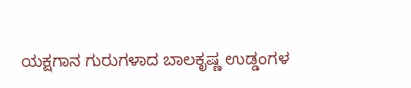ಯಕ್ಷಗಾನ ಗುರುಗಳಾದ ಬಾಲಕೃಷ್ಣ ಉಡ್ಡಂಗಳ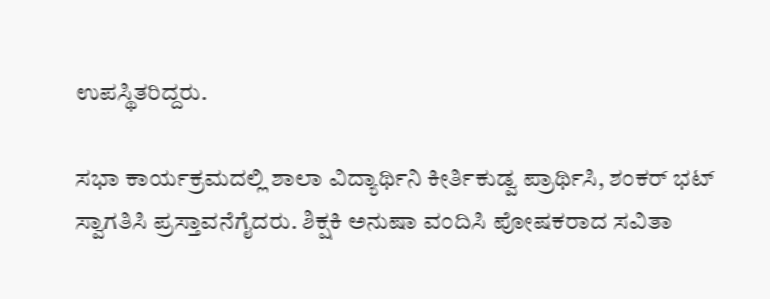ಉಪಸ್ಥಿತರಿದ್ದರು.

ಸಭಾ ಕಾರ್ಯಕ್ರಮದಲ್ಲಿ ಶಾಲಾ ವಿದ್ಯಾರ್ಥಿನಿ ಕೀರ್ತಿಕುಡ್ವ ಪ್ರಾರ್ಥಿಸಿ, ಶಂಕರ್ ಭಟ್ ಸ್ವಾಗತಿಸಿ ಪ್ರಸ್ತಾವನೆಗೈದರು. ಶಿಕ್ಷಕಿ ಅನುಷಾ ವಂದಿಸಿ ಪೋಷಕರಾದ ಸವಿತಾ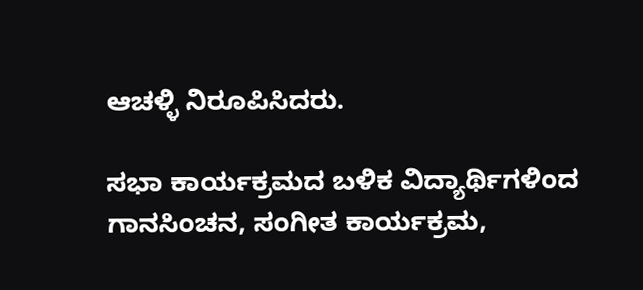ಆಚಳ್ಳಿ ನಿರೂಪಿಸಿದರು.

ಸಭಾ ಕಾರ್ಯಕ್ರಮದ ಬಳಿಕ ವಿದ್ಯಾರ್ಥಿಗಳಿಂದ ಗಾನಸಿಂಚನ, ಸಂಗೀತ ಕಾರ್ಯಕ್ರಮ,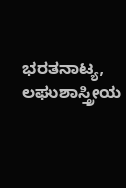ಭರತನಾಟ್ಯ, ಲಘುಶಾಸ್ತ್ರೀಯ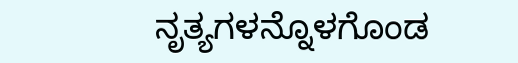ನೃತ್ಯಗಳನ್ನೊಳಗೊಂಡ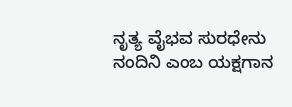ನೃತ್ಯ ವೈಭವ ಸುರಧೇನು ನಂದಿನಿ ಎಂಬ ಯಕ್ಷಗಾನ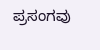ಪ್ರಸಂಗವು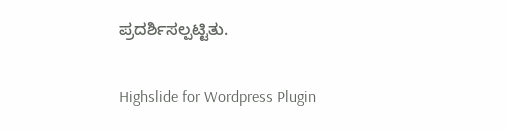ಪ್ರದರ್ಶಿಸಲ್ಪಟ್ಟಿತು.

Highslide for Wordpress Plugin